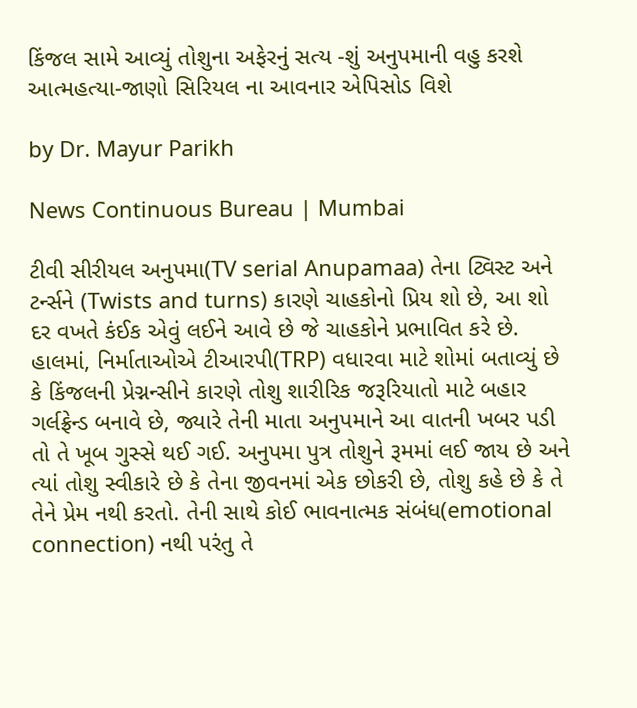કિંજલ સામે આવ્યું તોશુના અફેરનું સત્ય -શું અનુપમાની વહુ કરશે આત્મહત્યા-જાણો સિરિયલ ના આવનાર એપિસોડ વિશે

by Dr. Mayur Parikh

News Continuous Bureau | Mumbai

ટીવી સીરીયલ અનુપમા(TV serial Anupamaa) તેના ટ્વિસ્ટ અને ટર્ન્સને (Twists and turns) કારણે ચાહકોનો પ્રિય શો છે, આ શો દર વખતે કંઈક એવું લઈને આવે છે જે ચાહકોને પ્રભાવિત કરે છે. હાલમાં, નિર્માતાઓએ ટીઆરપી(TRP) વધારવા માટે શોમાં બતાવ્યું છે કે કિંજલની પ્રેગ્નન્સીને કારણે તોશુ શારીરિક જરૂરિયાતો માટે બહાર ગર્લફ્રેન્ડ બનાવે છે, જ્યારે તેની માતા અનુપમાને આ વાતની ખબર પડી તો તે ખૂબ ગુસ્સે થઈ ગઈ. અનુપમા પુત્ર તોશુને રૂમમાં લઈ જાય છે અને ત્યાં તોશુ સ્વીકારે છે કે તેના જીવનમાં એક છોકરી છે, તોશુ કહે છે કે તે તેને પ્રેમ નથી કરતો. તેની સાથે કોઈ ભાવનાત્મક સંબંધ(emotional connection) નથી પરંતુ તે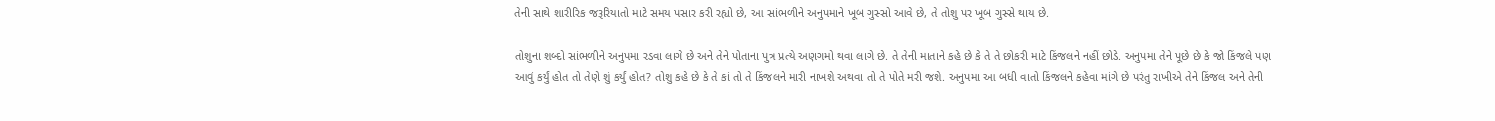તેની સાથે શારીરિક જરૂરિયાતો માટે સમય પસાર કરી રહ્યો છે, આ સાંભળીને અનુપમાને ખૂબ ગુસ્સો આવે છે, તે તોશુ પર ખૂબ ગુસ્સે થાય છે.

તોશુના શબ્દો સાંભળીને અનુપમા રડવા લાગે છે અને તેને પોતાના પુત્ર પ્રત્યે અણગમો થવા લાગે છે. તે તેની માતાને કહે છે કે તે તે છોકરી માટે કિંજલને નહીં છોડે. અનુપમા તેને પૂછે છે કે જો કિંજલે પણ આવું કર્યું હોત તો તેણે શું કર્યું હોત? તોશુ કહે છે કે તે કાં તો તે કિંજલને મારી નાખશે અથવા તો તે પોતે મરી જશે. અનુપમા આ બધી વાતો કિંજલને કહેવા માંગે છે પરંતુ રાખીએ તેને કિંજલ અને તેની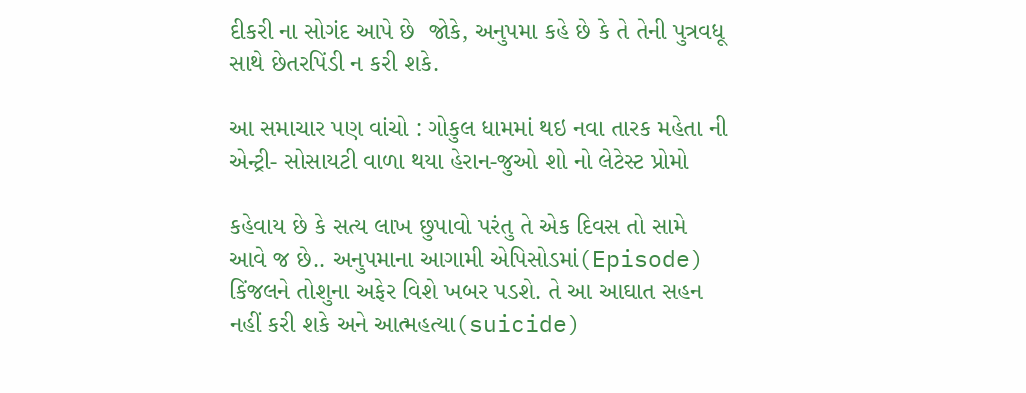દીકરી ના સોગંદ આપે છે  જોકે, અનુપમા કહે છે કે તે તેની પુત્રવધૂ સાથે છેતરપિંડી ન કરી શકે.

આ સમાચાર પણ વાંચો : ગોકુલ ધામમાં થઇ નવા તારક મહેતા ની એન્ટ્રી- સોસાયટી વાળા થયા હેરાન-જુઓ શો નો લેટેસ્ટ પ્રોમો

કહેવાય છે કે સત્ય લાખ છુપાવો પરંતુ તે એક દિવસ તો સામે આવે જ છે.. અનુપમાના આગામી એપિસોડમાં(Episode) કિંજલને તોશુના અફેર વિશે ખબર પડશે. તે આ આઘાત સહન નહીં કરી શકે અને આત્મહત્યા(suicide)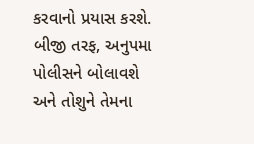કરવાનો પ્રયાસ કરશે. બીજી તરફ, અનુપમા પોલીસને બોલાવશે અને તોશુને તેમના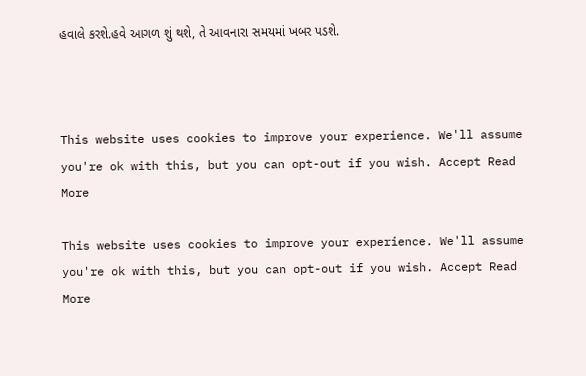હવાલે કરશે.હવે આગળ શું થશે, તે આવનારા સમયમાં ખબર પડશે.



This website uses cookies to improve your experience. We'll assume you're ok with this, but you can opt-out if you wish. Accept Read More

This website uses cookies to improve your experience. We'll assume you're ok with this, but you can opt-out if you wish. Accept Read More